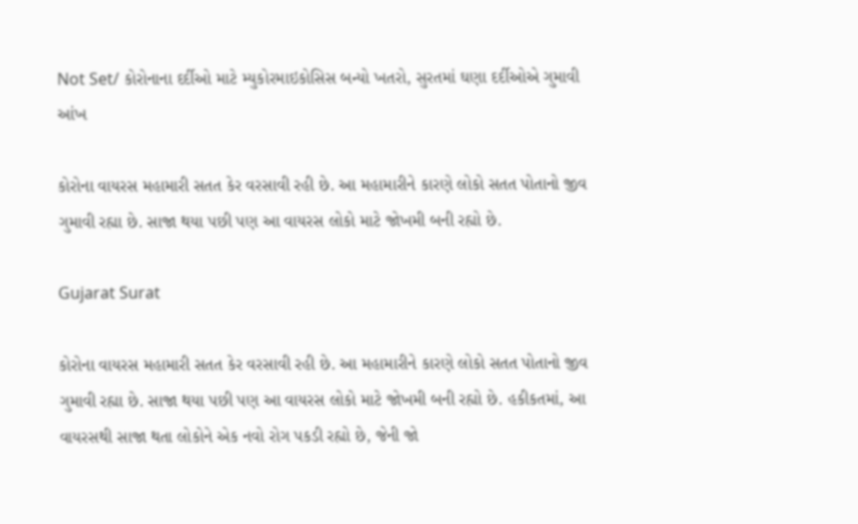Not Set/ કોરોનાના દર્દીઓ માટે મ્યુકોરમાઇકોસિસ બન્યો ખતરો, સુરતમાં ઘણા દર્દીઓએ ગુમાવી આંખ

કોરોના વાયરસ મહામારી સતત કેર વરસાવી રહી છે. આ મહામારીને કારણે લોકો સતત પોતાનો જીવ ગુમાવી રહ્યા છે. સાજા થયા પછી પણ આ વાયરસ લોકો માટે જોખમી બની રહ્યો છે.

Gujarat Surat

કોરોના વાયરસ મહામારી સતત કેર વરસાવી રહી છે. આ મહામારીને કારણે લોકો સતત પોતાનો જીવ ગુમાવી રહ્યા છે. સાજા થયા પછી પણ આ વાયરસ લોકો માટે જોખમી બની રહ્યો છે. હકીકતમાં, આ વાયરસથી સાજા થતા લોકોને એક નવો રોગ પકડી રહ્યો છે, જેની જો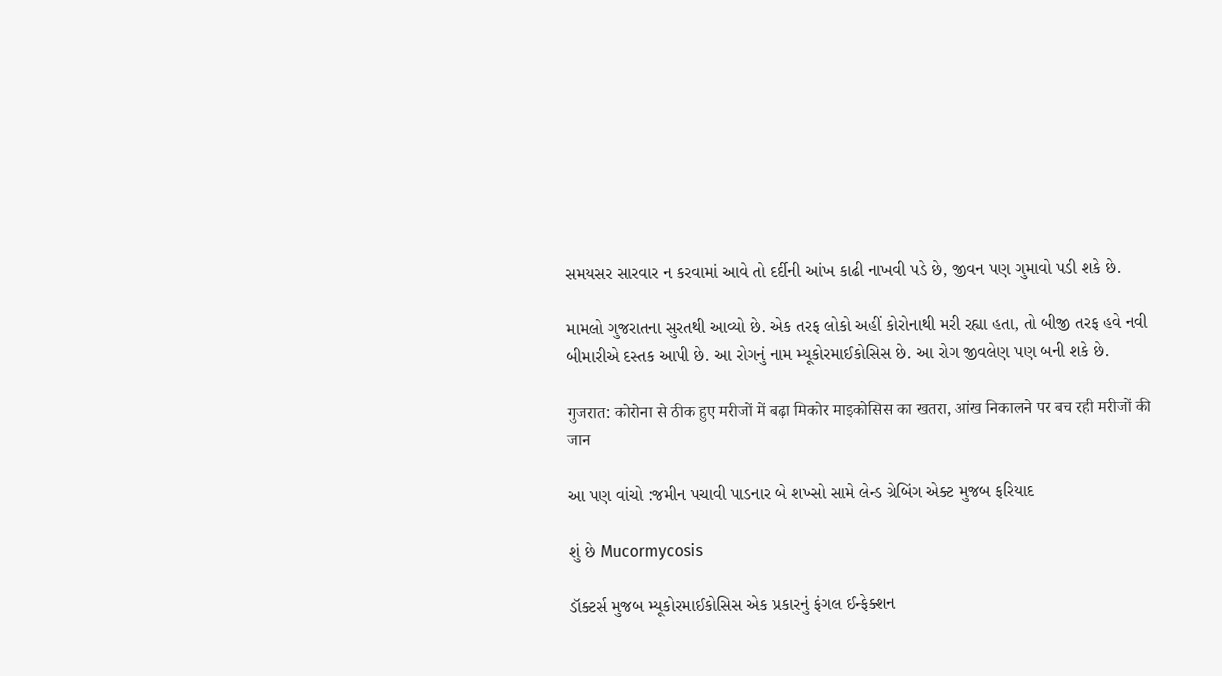સમયસર સારવાર ન કરવામાં આવે તો દર્દીની આંખ કાઢી નાખવી પડે છે, જીવન પણ ગુમાવો પડી શકે છે.

મામલો ગુજરાતના સુરતથી આવ્યો છે. એક તરફ લોકો અહીં કોરોનાથી મરી રહ્યા હતા, તો બીજી તરફ હવે નવી બીમારીએ દસ્તક આપી છે. આ રોગનું નામ મ્યૂકોરમાઈકોસિસ છે. આ રોગ જીવલેણ પણ બની શકે છે.

गुजरात: कोरोना से ठीक हुए मरीजों में बढ़ा मिकोर माइकोसिस का खतरा, आंख निकालने पर बच रही मरीजों की जान

આ પણ વાંચો :જમીન પચાવી પાડનાર બે શખ્સો સામે લેન્ડ ગ્રેબિંગ એક્ટ મુજબ ફરિયાદ

શું છે Mucormycosis

ડૉક્ટર્સ મુજબ મ્યૂકોરમાઈકોસિસ એક પ્રકારનું ફંગલ ઈન્ફેક્શન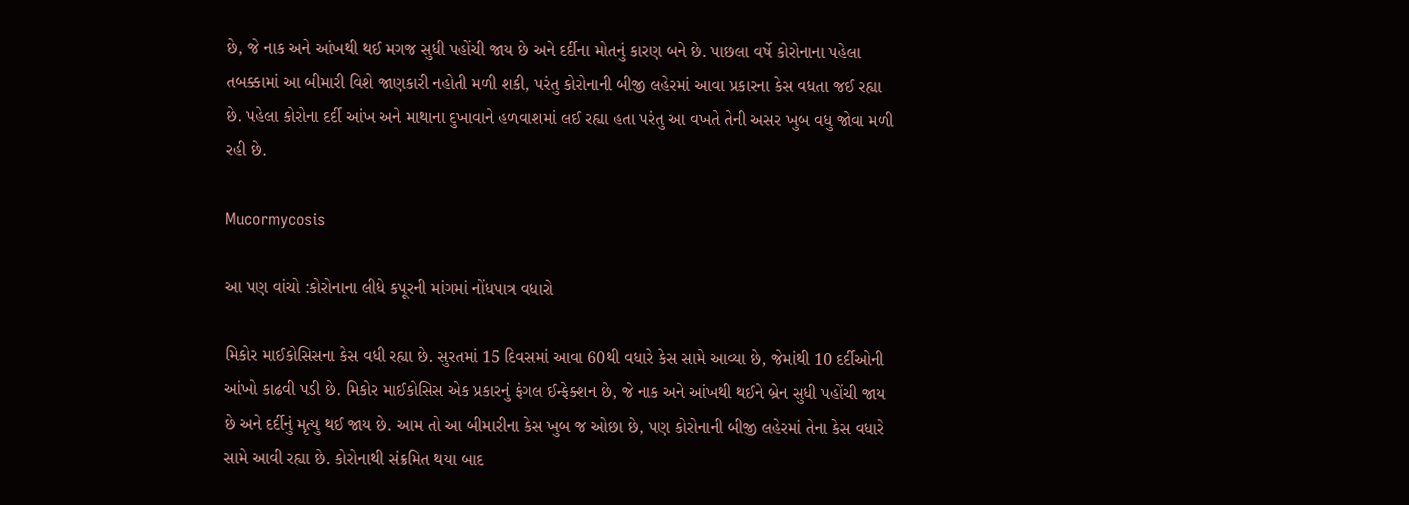છે, જે નાક અને આંખથી થઈ મગજ સુધી પહોંચી જાય છે અને દર્દીના મોતનું કારણ બને છે. પાછલા વર્ષે કોરોનાના પહેલા તબક્કામાં આ બીમારી વિશે જાણકારી નહોતી મળી શકી, પરંતુ કોરોનાની બીજી લહેરમાં આવા પ્રકારના કેસ વધતા જઈ રહ્યા છે. પહેલા કોરોના દર્દી આંખ અને માથાના દુખાવાને હળવાશમાં લઈ રહ્યા હતા પરંતુ આ વખતે તેની અસર ખુબ વધુ જોવા મળી રહી છે.

Mucormycosis

આ પણ વાંચો :કોરોનાના લીધે કપૂરની માંગમાં નોંધપાત્ર વધારો

મિકોર માઈકોસિસના કેસ વધી રહ્યા છે. સુરતમાં 15 દિવસમાં આવા 60થી વધારે કેસ સામે આવ્યા છે, જેમાંથી 10 દર્દીઓની આંખો કાઢવી પડી છે. મિકોર માઈકોસિસ એક પ્રકારનું ફંગલ ઈન્ફેક્શન છે, જે નાક અને આંખથી થઈને બ્રેન સુધી પહોંચી જાય છે અને દર્દીનું મૃત્યુ થઈ જાય છે. આમ તો આ બીમારીના કેસ ખુબ જ ઓછા છે, પણ કોરોનાની બીજી લહેરમાં તેના કેસ વધારે સામે આવી રહ્યા છે. કોરોનાથી સંક્રમિત થયા બાદ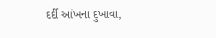દર્દી આંખના દુખાવા,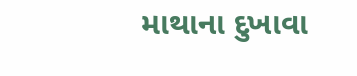માથાના દુખાવા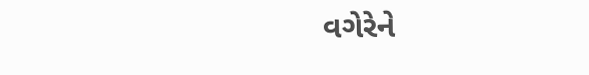વગેરેને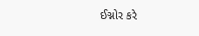ઈગ્નોર કરે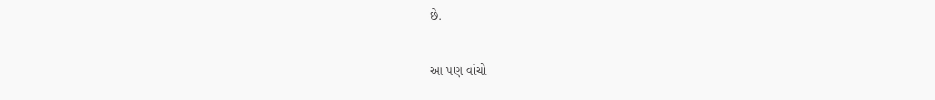છે.

આ પણ વાંચો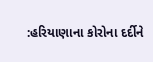:હરિયાણાના કોરોના દર્દીને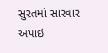સુરતમાં સારવાર અપાઇ